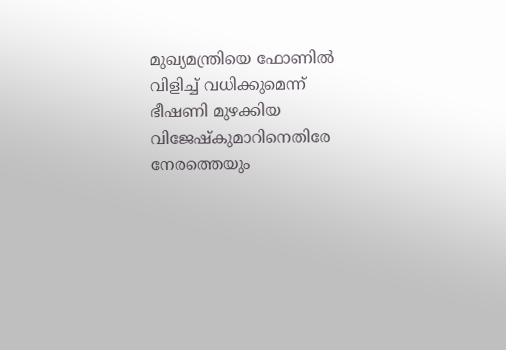മുഖ്യമന്ത്രിയെ ഫോണില്‍ വിളിച്ച് വധിക്കുമെന്ന് ഭീഷണി മുഴക്കിയ വിജേഷ്‌കുമാറിനെതിരേ നേരത്തെയും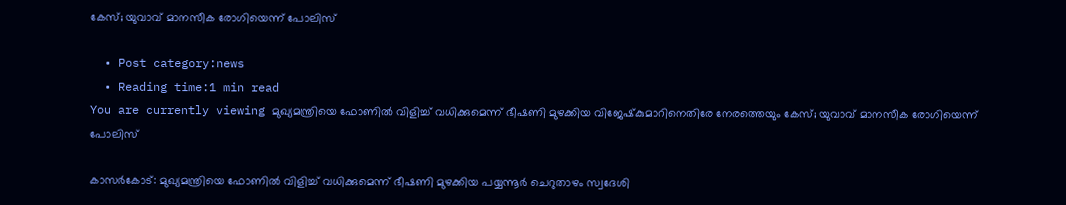കേസ്; യുവാവ് മാനസീക രോഗിയെന്ന് പോലിസ്

  • Post category:news
  • Reading time:1 min read
You are currently viewing മുഖ്യമന്ത്രിയെ ഫോണില്‍ വിളിച്ച് വധിക്കുമെന്ന് ഭീഷണി മുഴക്കിയ വിജേഷ്‌കുമാറിനെതിരേ നേരത്തെയും കേസ്; യുവാവ് മാനസീക രോഗിയെന്ന് പോലിസ്

കാസര്‍കോട്: മുഖ്യമന്ത്രിയെ ഫോണില്‍ വിളിച്ച് വധിക്കുമെന്ന് ഭീഷണി മുഴക്കിയ പയ്യന്നൂര്‍ ചെറുതാഴം സ്വദേശി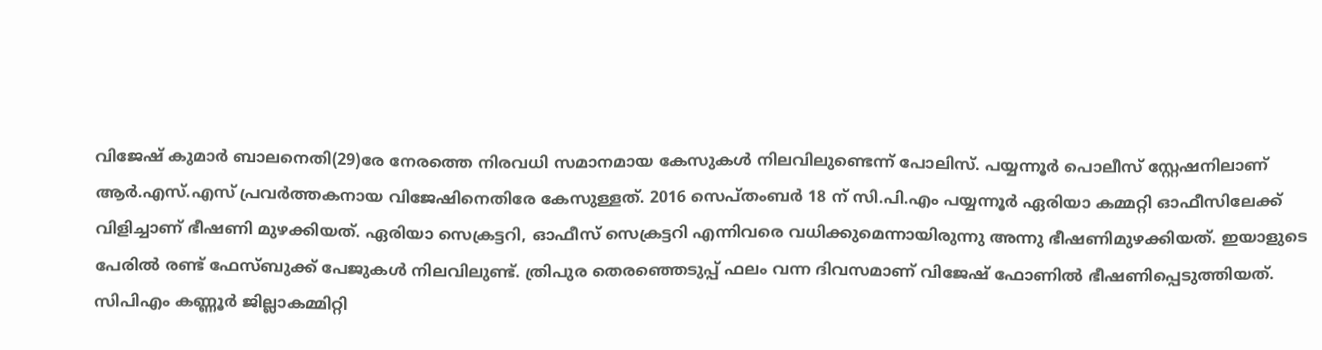വിജേഷ് കുമാര്‍ ബാലനെതി(29)രേ നേരത്തെ നിരവധി സമാനമായ കേസുകള്‍ നിലവിലുണ്ടെന്ന് പോലിസ്. പയ്യന്നൂര്‍ പൊലീസ് സ്റ്റേഷനിലാണ് ആര്‍.എസ്.എസ് പ്രവര്‍ത്തകനായ വിജേഷിനെതിരേ കേസുള്ളത്. 2016 സെപ്തംബര്‍ 18 ന് സി.പി.എം പയ്യന്നൂര്‍ ഏരിയാ കമ്മറ്റി ഓഫീസിലേക്ക് വിളിച്ചാണ് ഭീഷണി മുഴക്കിയത്. ഏരിയാ സെക്രട്ടറി, ഓഫീസ് സെക്രട്ടറി എന്നിവരെ വധിക്കുമെന്നായിരുന്നു അന്നു ഭീഷണിമുഴക്കിയത്. ഇയാളുടെ പേരില്‍ രണ്ട് ഫേസ്ബുക്ക് പേജുകള്‍ നിലവിലുണ്ട്. ത്രിപുര തെരഞ്ഞെടുപ്പ് ഫലം വന്ന ദിവസമാണ് വിജേഷ് ഫോണില്‍ ഭീഷണിപ്പെടുത്തിയത്. സിപിഎം കണ്ണൂര്‍ ജില്ലാകമ്മിറ്റി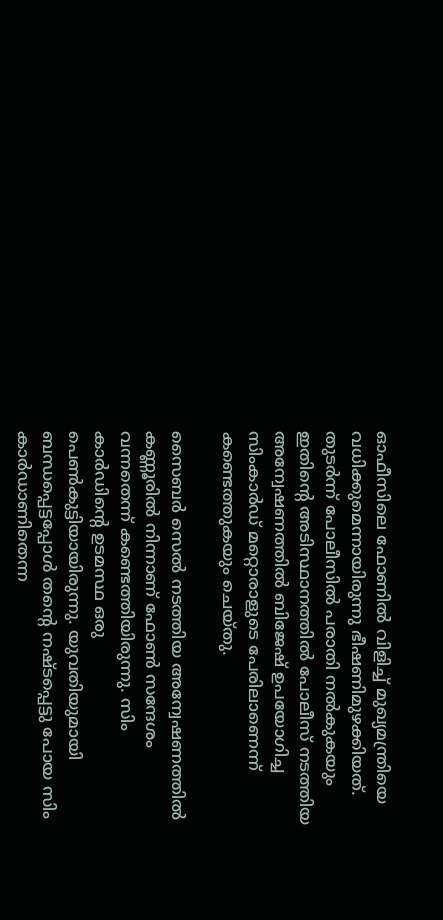ഓഫീസിലെ ഫോണില്‍ വിളിച്ച് മുഖ്യമന്ത്രിയെ വധിക്കുമെന്നായിരുന്നു ഭീഷണിമുഴക്കിയത്. തുടര്‍ന്ന് പോലീസില്‍ പരാതി നല്‍കുകയും ഇതിന്റെ അടിസ്ഥാനത്തില്‍ പോലീസ് നടത്തിയ അന്വേഷണത്തില്‍ ബിജേഷ് ഉപയോഗിച്ച സിംകാര്‍ഡ് മറ്റൊരാളുടെ പേരിലാണെന്ന് കണ്ടെത്തുകയും ചെയ്തു.

സൈബര്‍ സെല്‍ നടത്തിയ അന്വേഷണത്തില്‍ കണ്ണൂരില്‍ നിന്നാണ് ഫോണ്‍ സന്ദേശം വന്നതെന്ന് കണ്ടെത്തിയിരുന്നു. സിം കാര്‍ഡിന്റെ ഉടമസ്ഥ ഒരു പെണ്‍കുട്ടിയായിരുന്നു. യുവതിയുമായി ബന്ധപ്പെട്ടപ്പോള്‍ തന്റെ നഷ്ടപ്പെട്ടു പോയ സിം കാര്‍ഡാണിതെന്ന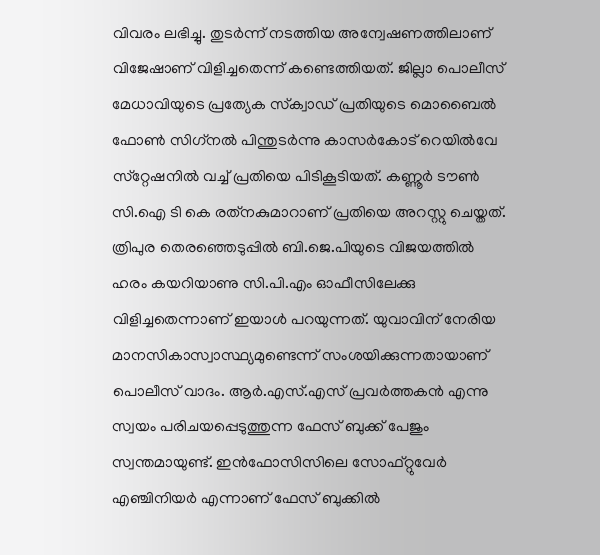വിവരം ലഭിച്ചു. തുടര്‍ന്ന് നടത്തിയ അന്വേഷണത്തിലാണ് വിജേഷാണ് വിളിച്ചതെന്ന് കണ്ടെത്തിയത്. ജില്ലാ പൊലീസ് മേധാവിയുടെ പ്രത്യേക സ്‌ക്വാഡ് പ്രതിയുടെ മൊബൈല്‍ ഫോണ്‍ സിഗ്‌നല്‍ പിന്തുടര്‍ന്നു കാസര്‍കോട് റെയില്‍വേ സ്‌റ്റേഷനില്‍ വച്ച് പ്രതിയെ പിടികൂടിയത്. കണ്ണൂര്‍ ടൗണ്‍ സി.ഐ ടി കെ രത്‌നകുമാറാണ് പ്രതിയെ അറസ്റ്റു ചെയ്തത്. ത്രിപുര തെരഞ്ഞെടുപ്പില്‍ ബി.ജെ.പിയുടെ വിജയത്തില്‍ ഹരം കയറിയാണു സി.പി.എം ഓഫീസിലേക്കു വിളിച്ചതെന്നാണ് ഇയാള്‍ പറയുന്നത്. യുവാവിന് നേരിയ മാനസികാസ്വാസ്ഥ്യമുണ്ടെന്ന് സംശയിക്കുന്നതായാണ് പൊലീസ് വാദം. ആര്‍.എസ്.എസ് പ്രവര്‍ത്തകന്‍ എന്നു സ്വയം പരിചയപ്പെടുത്തുന്ന ഫേസ് ബുക്ക് പേജും സ്വന്തമായുണ്ട്. ഇന്‍ഫോസിസിലെ സോഫ്റ്റുവേര്‍ എഞ്ചിനിയര്‍ എന്നാണ് ഫേസ് ബുക്കില്‍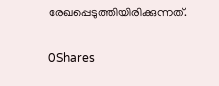രേഖപ്പെടുത്തിയിരിക്കുന്നത്.

0Shares